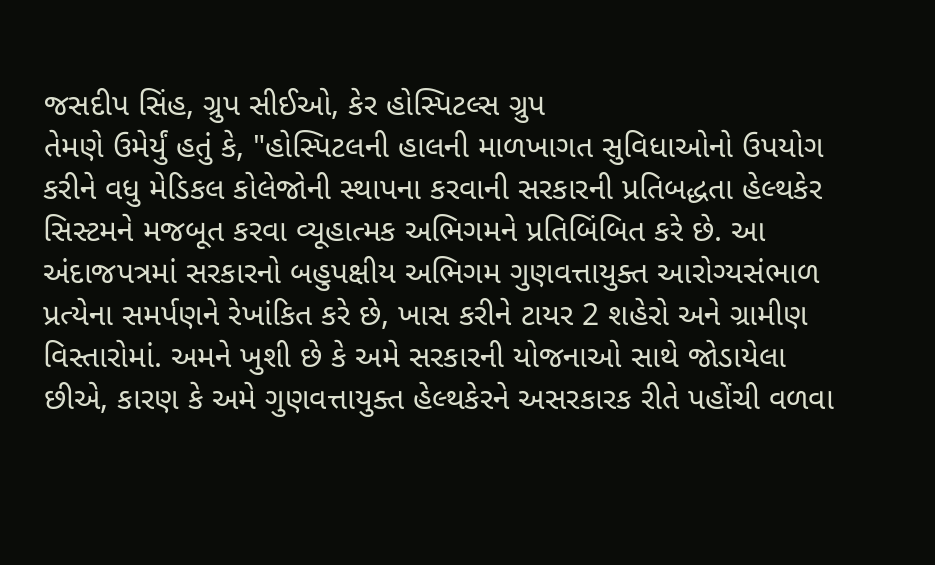જસદીપ સિંહ, ગ્રુપ સીઈઓ, કેર હોસ્પિટલ્સ ગ્રુપ
તેમણે ઉમેર્યું હતું કે, "હોસ્પિટલની હાલની માળખાગત સુવિધાઓનો ઉપયોગ કરીને વધુ મેડિકલ કોલેજોની સ્થાપના કરવાની સરકારની પ્રતિબદ્ધતા હેલ્થકેર સિસ્ટમને મજબૂત કરવા વ્યૂહાત્મક અભિગમને પ્રતિબિંબિત કરે છે. આ અંદાજપત્રમાં સરકારનો બહુપક્ષીય અભિગમ ગુણવત્તાયુક્ત આરોગ્યસંભાળ પ્રત્યેના સમર્પણને રેખાંકિત કરે છે, ખાસ કરીને ટાયર 2 શહેરો અને ગ્રામીણ વિસ્તારોમાં. અમને ખુશી છે કે અમે સરકારની યોજનાઓ સાથે જોડાયેલા છીએ, કારણ કે અમે ગુણવત્તાયુક્ત હેલ્થકેરને અસરકારક રીતે પહોંચી વળવા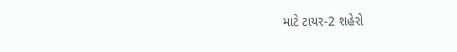માટે ટાયર-2 શહેરો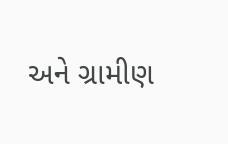અને ગ્રામીણ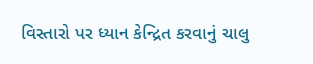વિસ્તારો પર ધ્યાન કેન્દ્રિત કરવાનું ચાલુ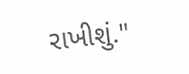રાખીશું."